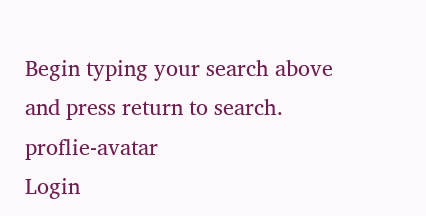Begin typing your search above and press return to search.
proflie-avatar
Login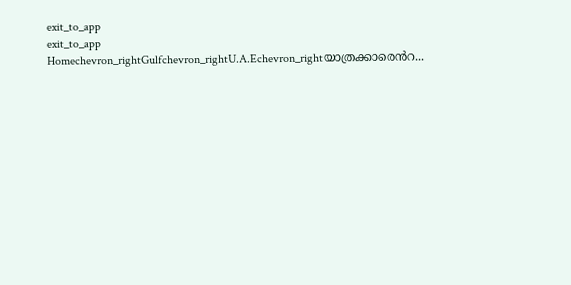exit_to_app
exit_to_app
Homechevron_rightGulfchevron_rightU.A.Echevron_rightയാത്രക്കാരെൻറ...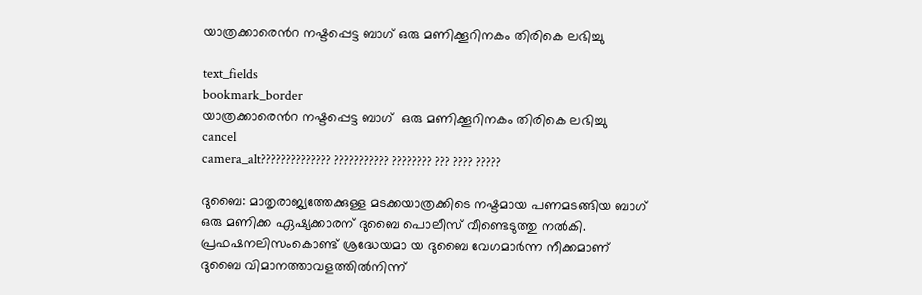യാത്രക്കാരെൻറ നഷ്ടപ്പെട്ട ബാഗ് ഒരു മണിക്കൂറിനകം തിരികെ ലഭിച്ചു

text_fields
bookmark_border
യാത്രക്കാരെൻറ നഷ്ടപ്പെട്ട ബാഗ്  ഒരു മണിക്കൂറിനകം തിരികെ ലഭിച്ചു
cancel
camera_alt?????????????? ??????????? ???????? ??? ???? ?????

ദുബൈ: മാതൃരാജ്യത്തേക്കുള്ള മടക്കയാത്രക്കിടെ നഷ്ടമായ പണമടങ്ങിയ ബാഗ് ഒരു മണിക്ക ഏഷ്യക്കാരന് ദുബൈ പൊലീസ് വീണ്ടെടുത്തു നൽകി. പ്രഫഷനലിസംകൊണ്ട് ശ്രദ്ധേയമാ യ ദുബൈ വേഗമാർന്ന നീക്കമാണ് ദുബൈ വിമാനത്താവളത്തിൽനിന്ന്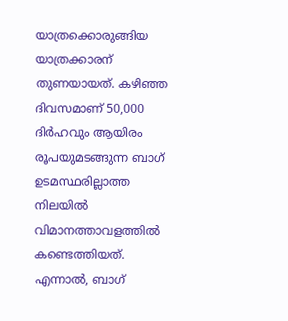യാത്രക്കൊരുങ്ങിയ യാത്രക്കാരന് തുണയായത്. കഴിഞ്ഞ ദിവസമാണ് 50,000 ദിർഹവും ആയിരം രൂപയുമടങ്ങുന്ന ബാഗ് ഉടമസ്ഥരില്ലാത്ത നിലയിൽ വിമാനത്താവളത്തിൽ കണ്ടെത്തിയത്. എന്നാൽ, ബാഗ്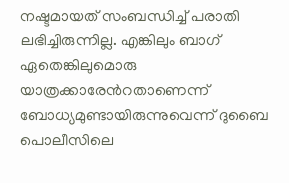നഷ്ടമായത് സംബന്ധിച്ച് പരാതി ലഭിച്ചിരുന്നില്ല. എങ്കിലും ബാഗ് ഏതെങ്കിലുമൊരു യാത്രക്കാരേൻറതാണെന്ന് ബോധ്യമുണ്ടായിരുന്നുവെന്ന് ദുബൈ പൊലീസിലെ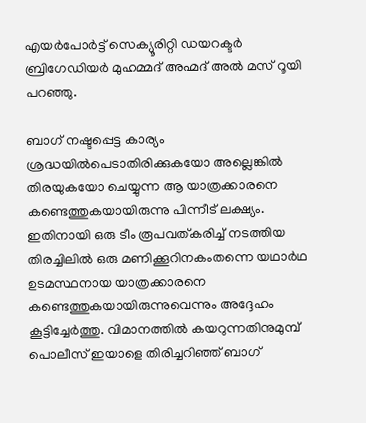എയർപോർട്ട് സെക്യൂരിറ്റി ഡയറക്ടർ ബ്രിഗേഡിയർ മുഹമ്മദ് അഹ്മദ് അൽ മസ് റൂയി പറഞ്ഞു.

ബാഗ് നഷ്ടപ്പെട്ട കാര്യം ശ്രദ്ധയിൽപെടാതിരിക്കുകയോ അല്ലെങ്കിൽ തിരയുകയോ ചെയ്യുന്ന ആ യാത്രക്കാരനെ കണ്ടെത്തുകയായിരുന്നു പിന്നീട് ലക്ഷ്യം. ഇതിനായി ഒരു ടീം രൂപവത്കരിച്ച് നടത്തിയ തിരച്ചിലിൽ ഒരു മണിക്കൂറിനകംതന്നെ യഥാർഥ ഉടമസ്ഥനായ യാത്രക്കാരനെ കണ്ടെത്തുകയായിരുന്നുവെന്നും അദ്ദേഹം കൂട്ടിച്ചേർത്തു. വിമാനത്തിൽ കയറുന്നതിനുമുമ്പ് പൊലീസ് ഇയാളെ തിരിച്ചറിഞ്ഞ് ബാഗ്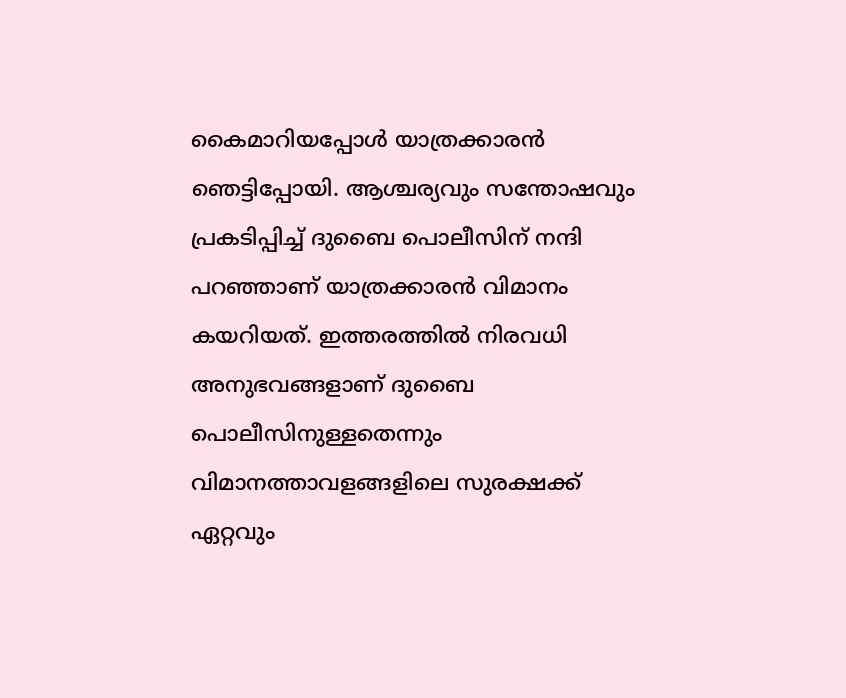കൈമാറിയപ്പോൾ യാത്രക്കാരൻ ഞെട്ടിപ്പോയി. ആശ്ചര്യവും സന്തോഷവും പ്രകടിപ്പിച്ച് ദുബൈ പൊലീസിന് നന്ദി പറഞ്ഞാണ് യാത്രക്കാരൻ വിമാനം കയറിയത്. ഇത്തരത്തിൽ നിരവധി അനുഭവങ്ങളാണ് ദുബൈ പൊലീസിനുള്ളതെന്നും വിമാനത്താവളങ്ങളിലെ സുരക്ഷക്ക് ഏറ്റവും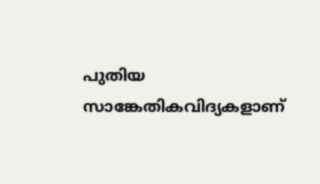പുതിയ സാങ്കേതികവിദ്യകളാണ്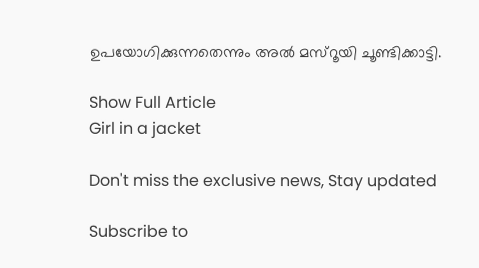ഉപയോഗിക്കുന്നതെന്നും അൽ മസ്റൂയി ചൂണ്ടിക്കാട്ടി.

Show Full Article
Girl in a jacket

Don't miss the exclusive news, Stay updated

Subscribe to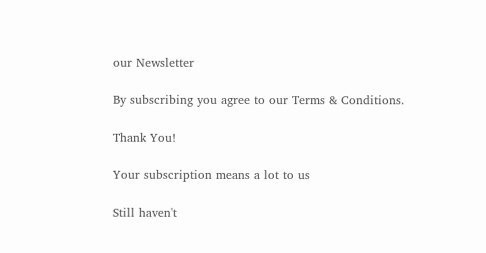our Newsletter

By subscribing you agree to our Terms & Conditions.

Thank You!

Your subscription means a lot to us

Still haven't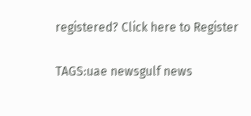registered? Click here to Register

TAGS:uae newsgulf news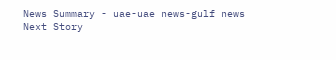News Summary - uae-uae news-gulf news
Next Story